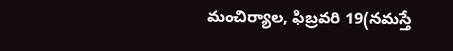మంచిర్యాల, ఫిబ్రవరి 19(నమస్తే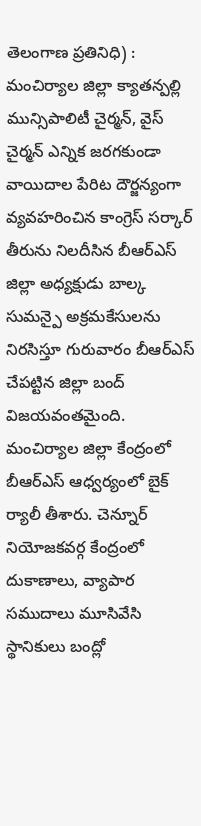తెలంగాణ ప్రతినిధి) : మంచిర్యాల జిల్లా క్యాతన్పల్లి మున్సిపాలిటీ చైర్మన్, వైస్ చైర్మన్ ఎన్నిక జరగకుండా వాయిదాల పేరిట దౌర్జన్యంగా వ్యవహరించిన కాంగ్రెస్ సర్కార్ తీరును నిలదీసిన బీఆర్ఎస్ జిల్లా అధ్యక్షుడు బాల్క సుమన్పై అక్రమకేసులను నిరసిస్తూ గురువారం బీఆర్ఎస్ చేపట్టిన జిల్లా బంద్ విజయవంతమైంది. మంచిర్యాల జిల్లా కేంద్రంలో బీఆర్ఎస్ ఆధ్వర్యంలో బైక్ ర్యాలీ తీశారు. చెన్నూర్ నియోజకవర్గ కేంద్రంలో దుకాణాలు, వ్యాపార సముదాలు మూసివేసి స్థానికులు బంద్లో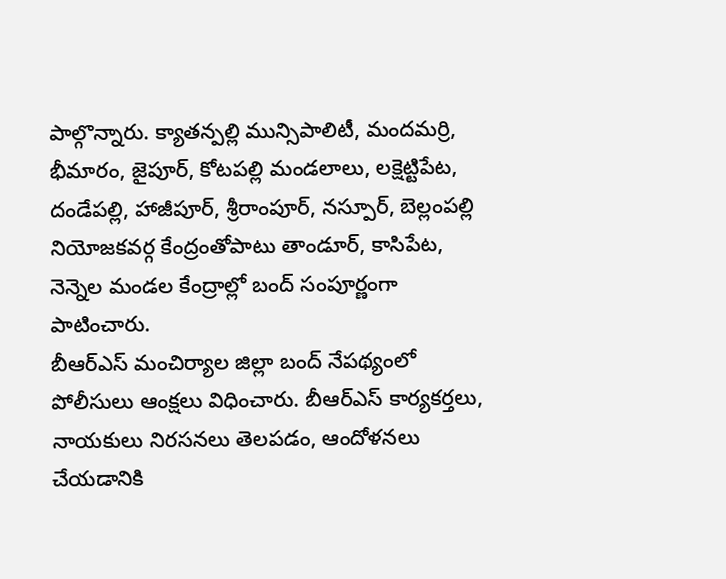పాల్గొన్నారు. క్యాతన్పల్లి మున్సిపాలిటీ, మందమర్రి, భీమారం, జైపూర్, కోటపల్లి మండలాలు, లక్షెట్టిపేట, దండేపల్లి, హాజీపూర్, శ్రీరాంపూర్, నస్పూర్, బెల్లంపల్లి నియోజకవర్గ కేంద్రంతోపాటు తాండూర్, కాసిపేట, నెన్నెల మండల కేంద్రాల్లో బంద్ సంపూర్ణంగా పాటించారు.
బీఆర్ఎస్ మంచిర్యాల జిల్లా బంద్ నేపథ్యంలో పోలీసులు ఆంక్షలు విధించారు. బీఆర్ఎస్ కార్యకర్తలు, నాయకులు నిరసనలు తెలపడం, ఆందోళనలు చేయడానికి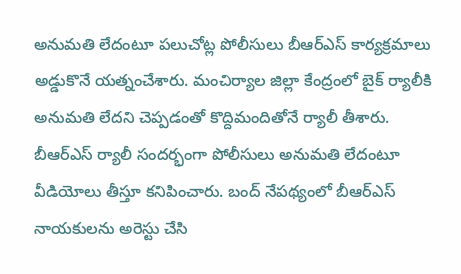అనుమతి లేదంటూ పలుచోట్ల పోలీసులు బీఆర్ఎస్ కార్యక్రమాలు అడ్డుకొనే యత్నంచేశారు. మంచిర్యాల జిల్లా కేంద్రంలో బైక్ ర్యాలీకి అనుమతి లేదని చెప్పడంతో కొద్దిమందితోనే ర్యాలీ తీశారు. బీఆర్ఎస్ ర్యాలీ సందర్భంగా పోలీసులు అనుమతి లేదంటూ వీడియోలు తీస్తూ కనిపించారు. బంద్ నేపథ్యంలో బీఆర్ఎస్ నాయకులను అరెస్టు చేసి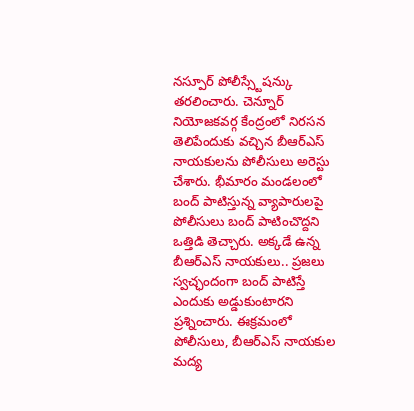నస్పూర్ పోలీస్స్టేషన్కు తరలించారు. చెన్నూర్ నియోజకవర్గ కేంద్రంలో నిరసన తెలిపేందుకు వచ్చిన బీఆర్ఎస్ నాయకులను పోలీసులు అరెస్టు చేశారు. భీమారం మండలంలో బంద్ పాటిస్తున్న వ్యాపారులపై పోలీసులు బంద్ పాటించొద్దని ఒత్తిడి తెచ్చారు. అక్కడే ఉన్న బీఆర్ఎస్ నాయకులు.. ప్రజలు స్వచ్ఛందంగా బంద్ పాటిస్తే ఎందుకు అడ్డుకుంటారని ప్రశ్నించారు. ఈక్రమంలో పోలీసులు, బీఆర్ఎస్ నాయకుల మద్య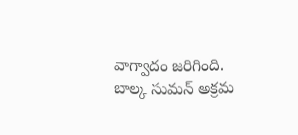వాగ్వాదం జరిగింది.
బాల్క సుమన్ అక్రమ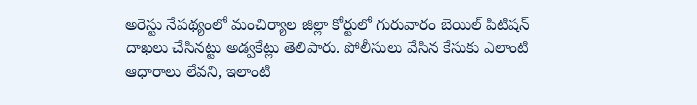అరెస్టు నేపథ్యంలో మంచిర్యాల జిల్లా కోర్టులో గురువారం బెయిల్ పిటిషన్ దాఖలు చేసినట్టు అడ్వకేట్లు తెలిపారు. పోలీసులు వేసిన కేసుకు ఎలాంటి ఆధారాలు లేవని, ఇలాంటి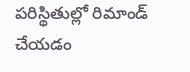పరిస్థితుల్లో రిమాండ్ చేయడం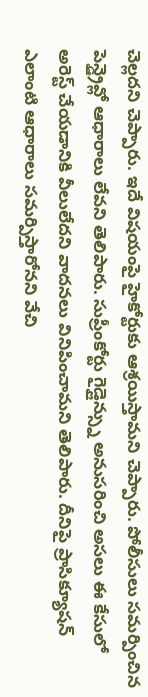చెల్లదని చెప్పారు. ఇదే విషయంపై హైకోర్టుకు ఆశ్రయిస్తామని చెప్పారు. పోలీసులు సమర్పించిన పెన్డ్రైవ్లో ఆధారాలు లేవని తెలిపారు. సుప్రీంకోర్టు గైడ్లైన్స్ను అనుసరించి అసలు ఈ కేసులో అరెస్ట్ చేయడానికి వీలులేదని వాదనలు వినిపించామని తెలిపారు. దీనిపై ప్రాసిక్యూషన్ ఎలాంటి ఆధారాలు సమర్పిస్తారోనని వేచి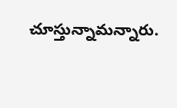చూస్తున్నామన్నారు.